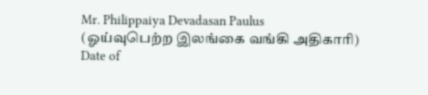Mr. Philippaiya Devadasan Paulus
(ஓய்வுபெற்ற இலங்கை வங்கி அதிகாரி)
Date of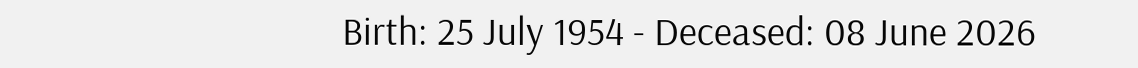Birth: 25 July 1954 - Deceased: 08 June 2026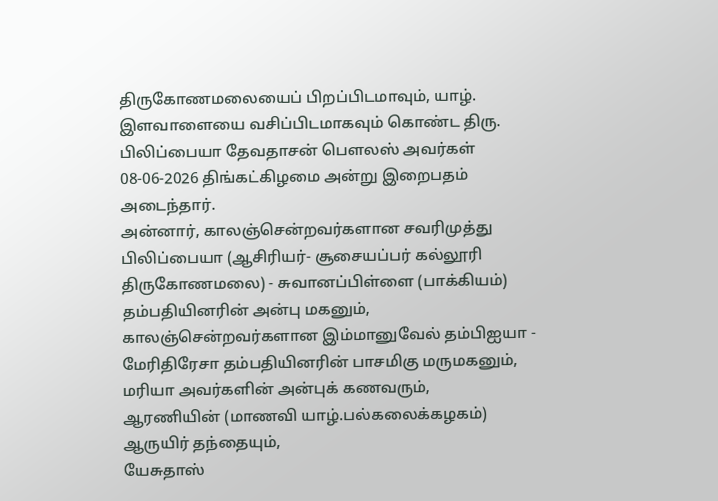திருகோணமலையைப் பிறப்பிடமாவும், யாழ். இளவாளையை வசிப்பிடமாகவும் கொண்ட திரு. பிலிப்பையா தேவதாசன் பௌலஸ் அவர்கள் 08-06-2026 திங்கட்கிழமை அன்று இறைபதம் அடைந்தார்.
அன்னார், காலஞ்சென்றவர்களான சவரிமுத்து பிலிப்பையா (ஆசிரியர்- சூசையப்பர் கல்லூரி திருகோணமலை) - சுவானப்பிள்ளை (பாக்கியம்) தம்பதியினரின் அன்பு மகனும், காலஞ்சென்றவர்களான இம்மானுவேல் தம்பிஐயா - மேரிதிரேசா தம்பதியினரின் பாசமிகு மருமகனும்,
மரியா அவர்களின் அன்புக் கணவரும்,
ஆரணியின் (மாணவி யாழ்.பல்கலைக்கழகம்) ஆருயிர் தந்தையும்,
யேசுதாஸ்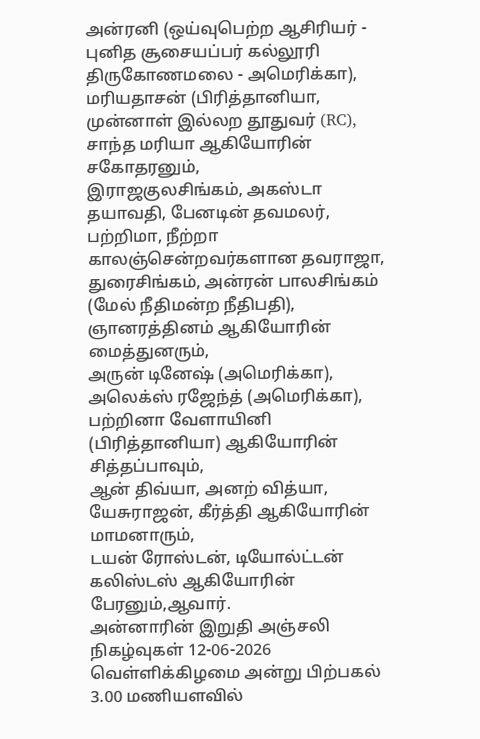அன்ரனி (ஒய்வுபெற்ற ஆசிரியர் - புனித சூசையப்பர் கல்லூரி திருகோணமலை - அமெரிக்கா), மரியதாசன் (பிரித்தானியா, முன்னாள் இல்லற தூதுவர் (RC), சாந்த மரியா ஆகியோரின் சகோதரனும்,
இராஜகுலசிங்கம், அகஸ்டா தயாவதி, பேனடின் தவமலர், பற்றிமா, நீற்றா காலஞ்சென்றவர்களான தவராஜா, துரைசிங்கம், அன்ரன் பாலசிங்கம் (மேல் நீதிமன்ற நீதிபதி), ஞானரத்தினம் ஆகியோரின் மைத்துனரும்,
அருன் டினேஷ் (அமெரிக்கா), அலெக்ஸ் ரஜேந்த் (அமெரிக்கா), பற்றினா வேளாயினி (பிரித்தானியா) ஆகியோரின் சித்தப்பாவும்,
ஆன் திவ்யா, அனற் வித்யா, யேசுராஜன், கீர்த்தி ஆகியோரின் மாமனாரும்,
டயன் ரோஸ்டன், டியோல்ட்டன் கலிஸ்டஸ் ஆகியோரின் பேரனும்,ஆவார்.
அன்னாரின் இறுதி அஞ்சலி நிகழ்வுகள் 12-06-2026 வெள்ளிக்கிழமை அன்று பிற்பகல் 3.00 மணியளவில்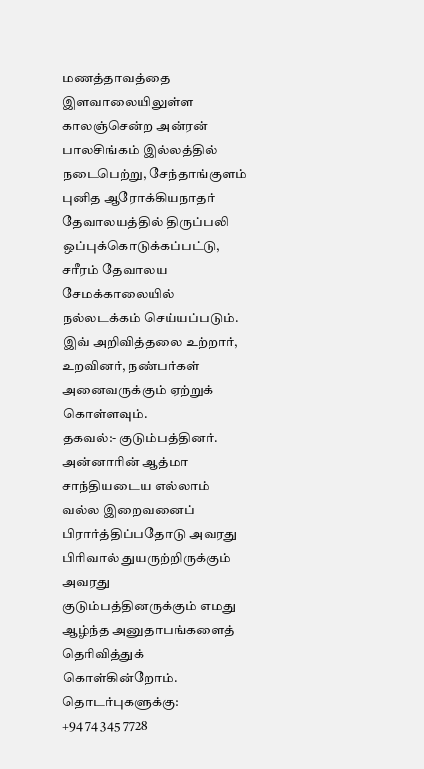மணத்தாவத்தை இளவாலையிலுள்ள காலஞ்சென்ற அன்ரன் பாலசிங்கம் இல்லத்தில் நடைபெற்று, சேந்தாங்குளம் புனித ஆரோக்கியநாதர் தேவாலயத்தில் திருப்பலி ஒப்புக்கொடுக்கப்பட்டு, சரீரம் தேவாலய சேமக்காலையில் நல்லடக்கம் செய்யப்படும்.
இவ் அறிவித்தலை உற்றார், உறவினர், நண்பர்கள் அனைவருக்கும் ஏற்றுக் கொள்ளவும்.
தகவல்:- குடும்பத்தினர்.
அன்னாரின் ஆத்மா சாந்தியடைய எல்லாம் வல்ல இறைவனைப் பிரார்த்திப்பதோடு அவரது பிரிவால் துயருற்றிருக்கும் அவரது குடும்பத்தினருக்கும் எமது ஆழ்ந்த அனுதாபங்களைத் தெரிவித்துக் கொள்கின்றோம்.
தொடர்புகளுக்கு:
+94 74 345 7728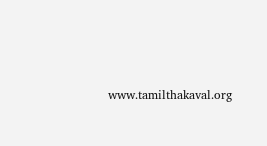www.tamilthakaval.org